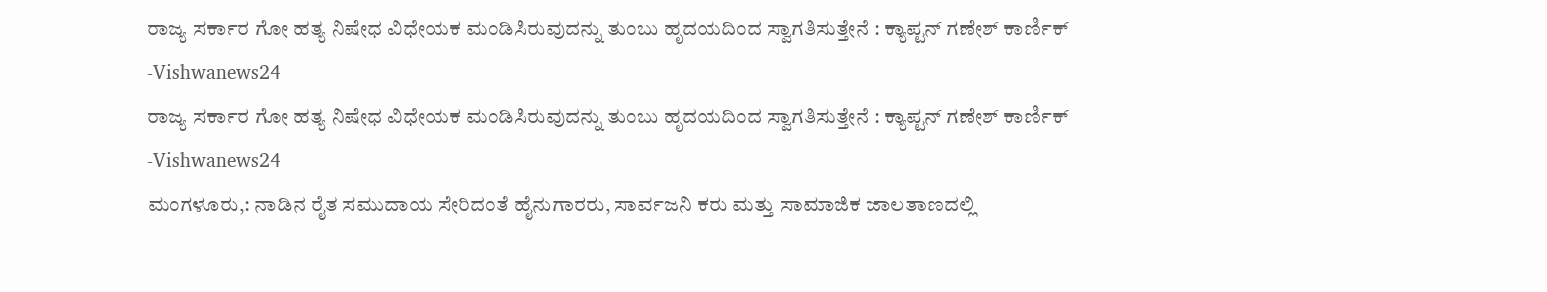ರಾಜ್ಯ ಸರ್ಕಾರ ಗೋ ಹತ್ಯ ನಿಷೇಧ ವಿಧೇಯಕ ಮಂಡಿಸಿರುವುದನ್ನು ತುಂಬು ಹೃದಯದಿಂದ ಸ್ವಾಗತಿಸುತ್ತೇನೆ : ಕ್ಯಾಪ್ಟನ್ ಗಣೇಶ್ ಕಾರ್ಣಿಕ್ -Vishwanews24
ರಾಜ್ಯ ಸರ್ಕಾರ ಗೋ ಹತ್ಯ ನಿಷೇಧ ವಿಧೇಯಕ ಮಂಡಿಸಿರುವುದನ್ನು ತುಂಬು ಹೃದಯದಿಂದ ಸ್ವಾಗತಿಸುತ್ತೇನೆ : ಕ್ಯಾಪ್ಟನ್ ಗಣೇಶ್ ಕಾರ್ಣಿಕ್ -Vishwanews24
ಮಂಗಳೂರು,: ನಾಡಿನ ರೈತ ಸಮುದಾಯ ಸೇರಿದಂತೆ ಹೈನುಗಾರರು, ಸಾರ್ವಜನಿ ಕರು ಮತ್ತು ಸಾಮಾಜಿಕ ಜಾಲತಾಣದಲ್ಲಿ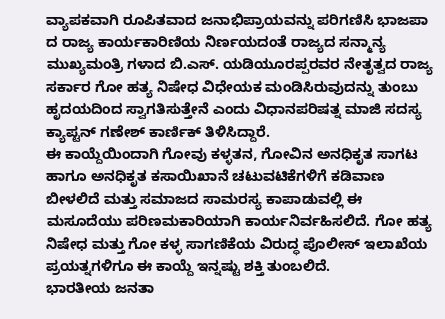ವ್ಯಾಪಕವಾಗಿ ರೂಪಿತವಾದ ಜನಾಭಿಪ್ರಾಯವನ್ನು ಪರಿಗಣಿಸಿ ಭಾಜಪಾ ದ ರಾಜ್ಯ ಕಾರ್ಯಕಾರಿಣಿಯ ನಿರ್ಣಯದಂತೆ ರಾಜ್ಯದ ಸನ್ಮಾನ್ಯ ಮುಖ್ಯಮಂತ್ರಿ ಗಳಾದ ಬಿ.ಎಸ್. ಯಡಿಯೂರಪ್ಪರವರ ನೇತೃತ್ವದ ರಾಜ್ಯ ಸರ್ಕಾರ ಗೋ ಹತ್ಯ ನಿಷೇಧ ವಿಧೇಯಕ ಮಂಡಿಸಿರುವುದನ್ನು ತುಂಬು ಹೃದಯದಿಂದ ಸ್ವಾಗತಿಸುತ್ತೇನೆ ಎಂದು ವಿಧಾನಪರಿಷತ್ನ ಮಾಜಿ ಸದಸ್ಯ ಕ್ಯಾಪ್ಟನ್ ಗಣೇಶ್ ಕಾರ್ಣಿಕ್ ತಿಳಿಸಿದ್ದಾರೆ.
ಈ ಕಾಯ್ದೆಯಿಂದಾಗಿ ಗೋವು ಕಳ್ಳತನ, ಗೋವಿನ ಅನಧಿಕೃತ ಸಾಗಟ ಹಾಗೂ ಅನಧಿಕೃತ ಕಸಾಯಿಖಾನೆ ಚಟುವಟಿಕೆಗಳಿಗೆ ಕಡಿವಾಣ ಬೀಳಲಿದೆ ಮತ್ತು ಸಮಾಜದ ಸಾಮರಸ್ಯ ಕಾಪಾಡುವಲ್ಲಿ ಈ ಮಸೂದೆಯು ಪರಿಣಮಕಾರಿಯಾಗಿ ಕಾರ್ಯನಿರ್ವಹಿಸಲಿದೆ. ಗೋ ಹತ್ಯ ನಿಷೇಧ ಮತ್ತು ಗೋ ಕಳ್ಳ ಸಾಗಣಿಕೆಯ ವಿರುದ್ಧ ಪೊಲೀಸ್ ಇಲಾಖೆಯ ಪ್ರಯತ್ನಗಳಿಗೂ ಈ ಕಾಯ್ದೆ ಇನ್ನಷ್ಟು ಶಕ್ತಿ ತುಂಬಲಿದೆ.
ಭಾರತೀಯ ಜನತಾ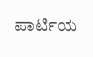ಪಾರ್ಟಿಯ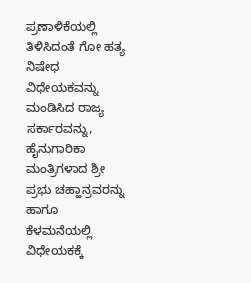ಪ್ರಣಾಳಿಕೆಯಲ್ಲಿ ತಿಳಿಸಿದಂತೆ ಗೋ ಹತ್ಯ ನಿಷೇಧ ವಿಧೇಯಕವನ್ನು ಮಂಡಿಸಿದ ರಾಜ್ಯ ಸರ್ಕಾರವನ್ನು, ಹೈನುಗಾರಿಕಾ ಮಂತ್ರಿಗಳಾದ ಶ್ರೀ ಪ್ರಭು ಚಹ್ಹಾನ್ರವರನ್ನು ಹಾಗೂ ಕೆಳಮನೆಯಲ್ಲಿ ವಿಧೇಯಕಕ್ಕೆ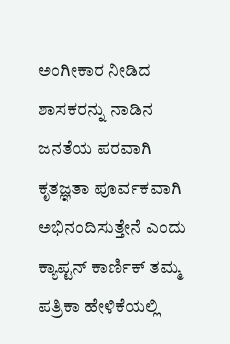ಅಂಗೀಕಾರ ನೀಡಿದ ಶಾಸಕರನ್ನು ನಾಡಿನ ಜನತೆಯ ಪರವಾಗಿ ಕೃತಜ್ಞತಾ ಪೂರ್ವಕವಾಗಿ ಅಭಿನಂದಿಸುತ್ತೇನೆ ಎಂದು ಕ್ಯಾಪ್ಟನ್ ಕಾರ್ಣಿಕ್ ತಮ್ಮ ಪತ್ರಿಕಾ ಹೇಳಿಕೆಯಲ್ಲಿ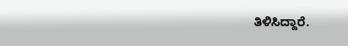ತಿಳಿಸಿದ್ದಾರೆ.